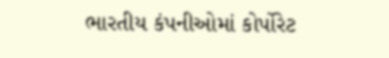ભારતીય કંપનીઓમાં કોર્પોરેટ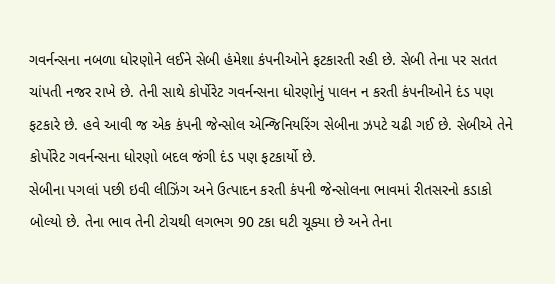ગવર્નન્સના નબળા ધોરણોને લઈને સેબી હંમેશા કંપનીઓને ફટકારતી રહી છે. સેબી તેના પર સતત ચાંપતી નજર રાખે છે. તેની સાથે કોર્પોરેટ ગવર્નન્સના ધોરણોનું પાલન ન કરતી કંપનીઓને દંડ પણ ફટકારે છે. હવે આવી જ એક કંપની જેન્સોલ એન્જિનિયરિંગ સેબીના ઝપટે ચઢી ગઈ છે. સેબીએ તેને કોર્પોરેટ ગવર્નન્સના ધોરણો બદલ જંગી દંડ પણ ફટકાર્યો છે.
સેબીના પગલાં પછી ઇવી લીઝિંગ અને ઉત્પાદન કરતી કંપની જેન્સોલના ભાવમાં રીતસરનો કડાકો બોલ્યો છે. તેના ભાવ તેની ટોચથી લગભગ 90 ટકા ઘટી ચૂક્યા છે અને તેના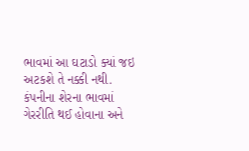ભાવમાં આ ઘટાડો ક્યાં જઇ અટકશે તે નક્કી નથી. કંપનીના શેરના ભાવમાં ગેરરીતિ થઈ હોવાના અને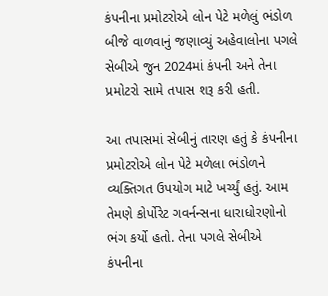કંપનીના પ્રમોટરોએ લોન પેટે મળેલું ભંડોળ બીજે વાળવાનું જણાવ્યું અહેવાલોના પગલે સેબીએ જુન 2024માં કંપની અને તેના પ્રમોટરો સામે તપાસ શરૂ કરી હતી.

આ તપાસમાં સેબીનું તારણ હતું કે કંપનીના પ્રમોટરોએ લોન પેટે મળેલા ભંડોળને વ્યક્તિગત ઉપયોગ માટે ખર્ચ્યું હતું. આમ તેમણે કોર્પોરેટ ગવર્નન્સના ધારાધોરણોનો ભંગ કર્યો હતો. તેના પગલે સેબીએ કંપનીના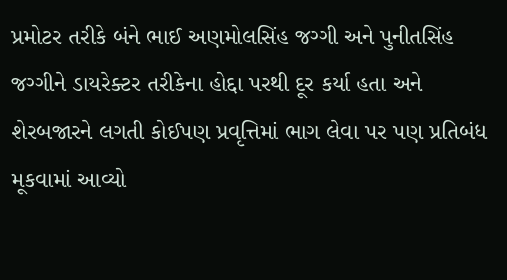પ્રમોટર તરીકે બંને ભાઈ અણમોલસિંહ જગ્ગી અને પુનીતસિંહ જગ્ગીને ડાયરેક્ટર તરીકેના હોદ્દા પરથી દૂર કર્યા હતા અને શેરબજારને લગતી કોઈપણ પ્રવૃત્તિમાં ભાગ લેવા પર પણ પ્રતિબંધ મૂકવામાં આવ્યો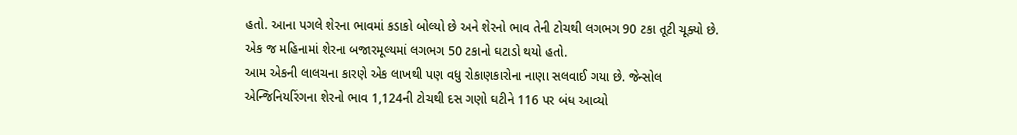હતો. આના પગલે શેરના ભાવમાં કડાકો બોલ્યો છે અને શેરનો ભાવ તેની ટોચથી લગભગ 90 ટકા તૂટી ચૂક્યો છે. એક જ મહિનામાં શેરના બજારમૂલ્યમાં લગભગ 50 ટકાનો ઘટાડો થયો હતો.
આમ એકની લાલચના કારણે એક લાખથી પણ વધુ રોકાણકારોના નાણા સલવાઈ ગયા છે. જેન્સોલ એન્જિનિયરિંગના શેરનો ભાવ 1,124ની ટોચથી દસ ગણો ઘટીને 116 પર બંધ આવ્યો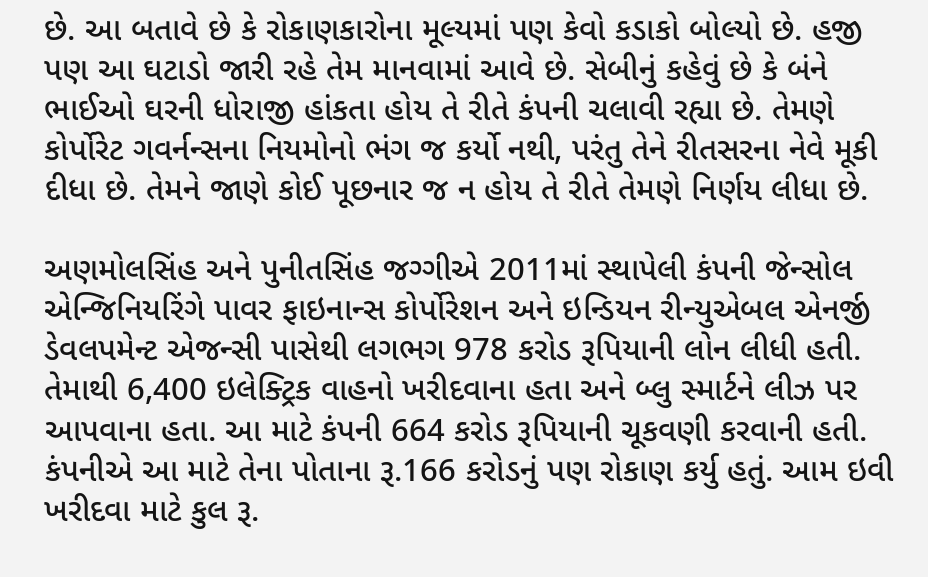છે. આ બતાવે છે કે રોકાણકારોના મૂલ્યમાં પણ કેવો કડાકો બોલ્યો છે. હજી પણ આ ઘટાડો જારી રહે તેમ માનવામાં આવે છે. સેબીનું કહેવું છે કે બંને ભાઈઓ ઘરની ધોરાજી હાંકતા હોય તે રીતે કંપની ચલાવી રહ્યા છે. તેમણે કોર્પોરેટ ગવર્નન્સના નિયમોનો ભંગ જ કર્યો નથી, પરંતુ તેને રીતસરના નેવે મૂકી દીધા છે. તેમને જાણે કોઈ પૂછનાર જ ન હોય તે રીતે તેમણે નિર્ણય લીધા છે.

અણમોલસિંહ અને પુનીતસિંહ જગ્ગીએ 2011માં સ્થાપેલી કંપની જેન્સોલ એન્જિનિયરિંગે પાવર ફાઇનાન્સ કોર્પોરેશન અને ઇન્ડિયન રીન્યુએબલ એનર્જી ડેવલપમેન્ટ એજન્સી પાસેથી લગભગ 978 કરોડ રૂપિયાની લોન લીધી હતી. તેમાથી 6,400 ઇલેક્ટ્રિક વાહનો ખરીદવાના હતા અને બ્લુ સ્માર્ટને લીઝ પર આપવાના હતા. આ માટે કંપની 664 કરોડ રૂપિયાની ચૂકવણી કરવાની હતી. કંપનીએ આ માટે તેના પોતાના રૂ.166 કરોડનું પણ રોકાણ કર્યુ હતું. આમ ઇવી ખરીદવા માટે કુલ રૂ.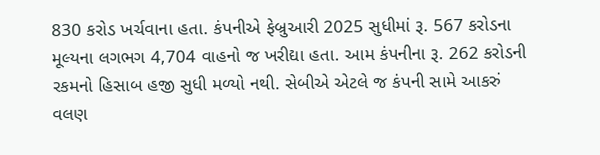830 કરોડ ખર્ચવાના હતા. કંપનીએ ફેબ્રુઆરી 2025 સુધીમાં રૂ. 567 કરોડના મૂલ્યના લગભગ 4,704 વાહનો જ ખરીદ્યા હતા. આમ કંપનીના રૂ. 262 કરોડની રકમનો હિસાબ હજી સુધી મળ્યો નથી. સેબીએ એટલે જ કંપની સામે આકરું વલણ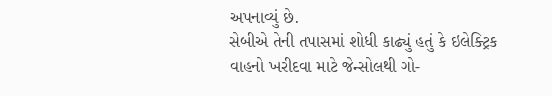અપનાવ્યું છે.
સેબીએ તેની તપાસમાં શોધી કાઢ્યું હતું કે ઇલેક્ટ્રિક વાહનો ખરીદવા માટે જેન્સોલથી ગો-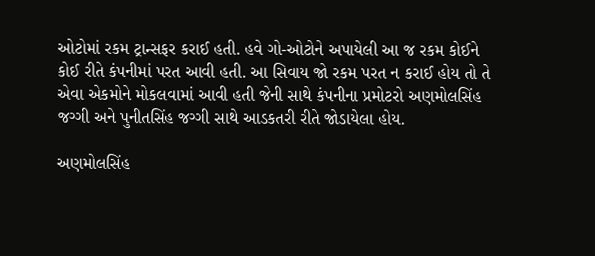ઓટોમાં રકમ ટ્રાન્સફર કરાઈ હતી. હવે ગો-ઓટોને અપાયેલી આ જ રકમ કોઈને કોઈ રીતે કંપનીમાં પરત આવી હતી. આ સિવાય જો રકમ પરત ન કરાઈ હોય તો તે એવા એકમોને મોકલવામાં આવી હતી જેની સાથે કંપનીના પ્રમોટરો અણમોલસિંહ જગ્ગી અને પુનીતસિંહ જગ્ગી સાથે આડકતરી રીતે જોડાયેલા હોય.

અણમોલસિંહ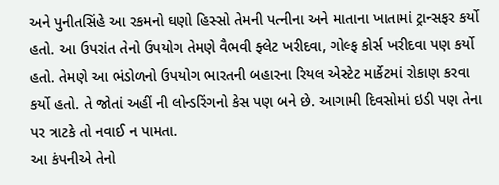અને પુનીતસિંહે આ રકમનો ઘણો હિસ્સો તેમની પત્નીના અને માતાના ખાતામાં ટ્રાન્સફર કર્યો હતો. આ ઉપરાંત તેનો ઉપયોગ તેમણે વૈભવી ફ્લેટ ખરીદવા, ગોલ્ફ કોર્સ ખરીદવા પણ કર્યો હતો. તેમણે આ ભંડોળનો ઉપયોગ ભારતની બહારના રિયલ એસ્ટેટ માર્કેટમાં રોકાણ કરવા કર્યો હતો. તે જોતાં અહીં ની લોન્ડરિંગનો કેસ પણ બને છે. આગામી દિવસોમાં ઇડી પણ તેના પર ત્રાટકે તો નવાઈ ન પામતા.
આ કંપનીએ તેનો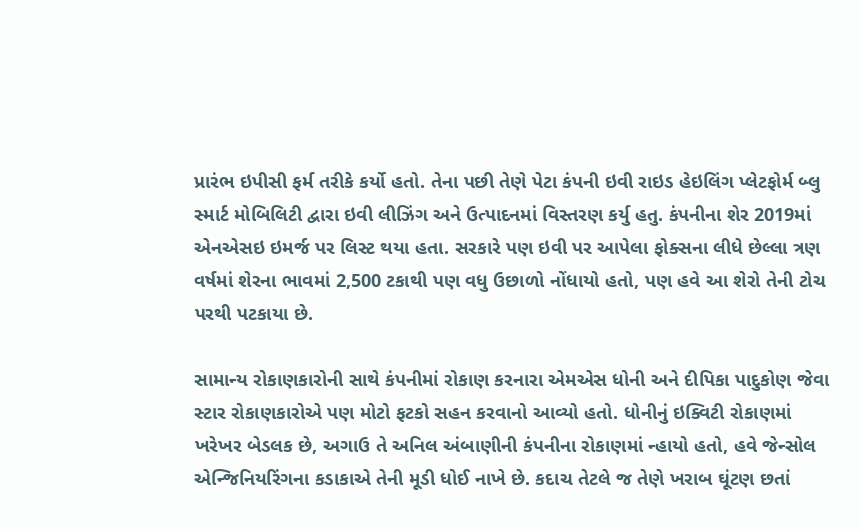પ્રારંભ ઇપીસી ફર્મ તરીકે કર્યો હતો. તેના પછી તેણે પેટા કંપની ઇવી રાઇડ હેઇલિંગ પ્લેટફોર્મ બ્લુ સ્માર્ટ મોબિલિટી દ્વારા ઇવી લીઝિંગ અને ઉત્પાદનમાં વિસ્તરણ કર્યુ હતુ. કંપનીના શેર 2019માં એનએસઇ ઇમર્જ પર લિસ્ટ થયા હતા. સરકારે પણ ઇવી પર આપેલા ફોક્સના લીધે છેલ્લા ત્રણ વર્ષમાં શેરના ભાવમાં 2,500 ટકાથી પણ વધુ ઉછાળો નોંધાયો હતો, પણ હવે આ શેરો તેની ટોચ પરથી પટકાયા છે.

સામાન્ય રોકાણકારોની સાથે કંપનીમાં રોકાણ કરનારા એમએસ ધોની અને દીપિકા પાદુકોણ જેવા સ્ટાર રોકાણકારોએ પણ મોટો ફટકો સહન કરવાનો આવ્યો હતો. ધોનીનું ઇક્વિટી રોકાણમાં ખરેખર બેડલક છે, અગાઉ તે અનિલ અંબાણીની કંપનીના રોકાણમાં ન્હાયો હતો, હવે જેન્સોલ એન્જિનિયરિંગના કડાકાએ તેની મૂડી ધોઈ નાખે છે. કદાચ તેટલે જ તેણે ખરાબ ઘૂંટણ છતાં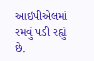આઇપીએલમાં રમવું પડી રહ્યું છે.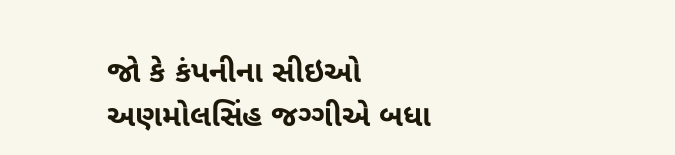જો કે કંપનીના સીઇઓ અણમોલસિંહ જગ્ગીએ બધા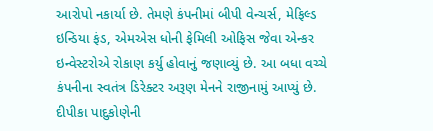આરોપો નકાર્યા છે. તેમણે કંપનીમાં બીપી વેન્ચર્સ, મેફિલ્ડ ઇન્ડિયા ફંડ, એમએસ ધોની ફેમિલી ઓફિસ જેવા એન્કર ઇન્વેસ્ટરોએ રોકાણ કર્યુ હોવાનું જણાવ્યું છે. આ બધા વચ્ચે કંપનીના સ્વતંત્ર ડિરેક્ટર અરૂણ મેનને રાજીનામું આપ્યું છે. દીપીકા પાદુકોણેની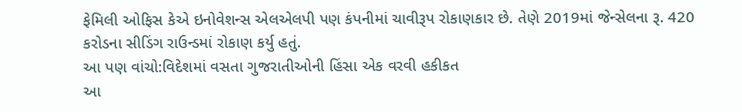ફેમિલી ઓફિસ કેએ ઇનોવેશન્સ એલએલપી પણ કંપનીમાં ચાવીરૂપ રોકાણકાર છે. તેણે 2019માં જેન્સેલના રૂ. 420 કરોડના સીડિંગ રાઉન્ડમાં રોકાણ કર્યુ હતું.
આ પણ વાંચો:વિદેશમાં વસતા ગુજરાતીઓની હિંસા એક વરવી હકીકત
આ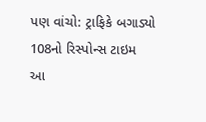પણ વાંચો: ટ્રાફિકે બગાડ્યો 108નો રિસ્પોન્સ ટાઇમ
આ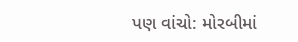પણ વાંચો: મોરબીમાં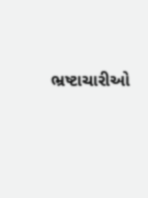ભ્રષ્ટાચારીઓ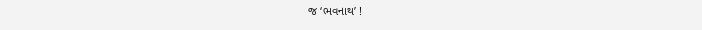જ ‘ભવનાથ’ !